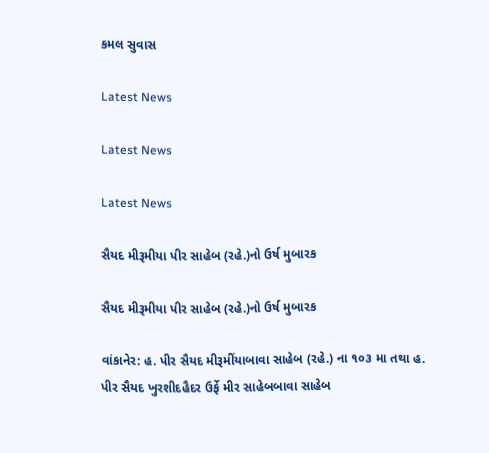કમલ સુવાસ

Latest News

Latest News

Latest News

સૈયદ મીરૂમીયા પીર સાહેબ (રહે.)નો ઉર્ષ મુબારક

સૈયદ મીરૂમીયા પીર સાહેબ (રહે.)નો ઉર્ષ મુબારક

વાંકાનેર: હ. પીર સૈયદ મીરૂમીંયાબાવા સાહેબ (રહે.) ના ૧૦૩ મા તથા હ. પીર સૈયદ ખુરશીદહૈદર ઉર્ફે મીર સાહેબબાવા સાહેબ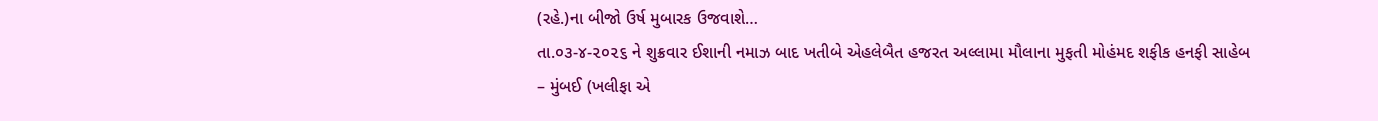(રહે.)ના બીજો ઉર્ષ મુબારક ઉજવાશે…
તા.૦૩-૪-૨૦૨૬ ને શુક્રવાર ઈશાની નમાઝ બાદ ખતીબે એહલેબૈત હજરત અલ્લામા મૌલાના મુફતી મોહંમદ શફીક હનફી સાહેબ – મુંબઈ (ખલીફા એ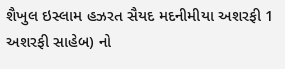શૈખુલ ઇસ્લામ હઝરત સૈયદ મદનીમીયા અશરફી 1 અશરફી સાહેબ) નો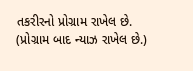તકરીરનો પ્રોગ્રામ રાખેલ છે. (પ્રોગ્રામ બાદ ન્યાઝ રાખેલ છે.)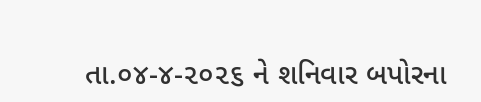તા.૦૪-૪-૨૦૨૬ ને શનિવાર બપોરના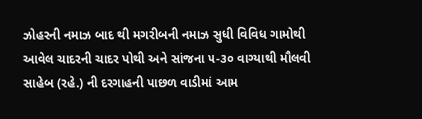ઝોહરની નમાઝ બાદ થી મગરીબની નમાઝ સુધી વિવિધ ગામોથી આવેલ ચાદરની ચાદર પોથી અને સાંજના ૫-૩૦ વાગ્યાથી મૌલવી સાહેબ (રહે.) ની દરગાહની પાછળ વાડીમાં આમ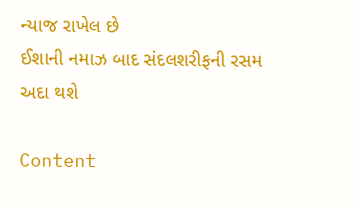ન્યાજ રાખેલ છે
ઈશાની નમાઝ બાદ સંદલશરીફની રસમ અદા થશે

Content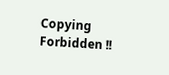Copying Forbidden !!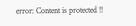error: Content is protected !!